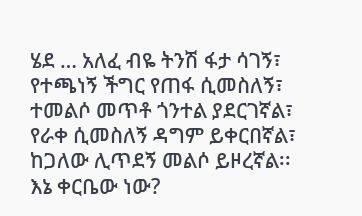ሄደ … አለፈ ብዬ ትንሽ ፋታ ሳገኝ፣
የተጫነኝ ችግር የጠፋ ሲመስለኝ፣
ተመልሶ መጥቶ ጎንተል ያደርገኛል፣
የራቀ ሲመስለኝ ዳግም ይቀርበኛል፣
ከጋለው ሊጥደኝ መልሶ ይዞረኛል፡፡
እኔ ቀርቤው ነው?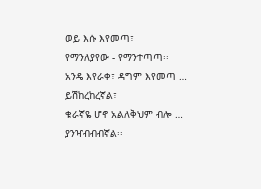ወይ እሱ እየመጣ፣
የማንለያየው - የማንተጣጣ፡፡
አንዴ እየራቀ፣ ዳግም እየመጣ …
ይሽከረከረኛል፣
ቁራኛዬ ሆኖ አልለቅህም ብሎ …
ያንዣብብብኛል፡፡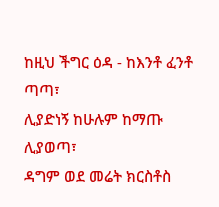ከዚህ ችግር ዕዳ - ከእንቶ ፈንቶ ጣጣ፣
ሊያድነኝ ከሁሉም ከማጡ ሊያወጣ፣
ዳግም ወደ መሬት ክርስቶስ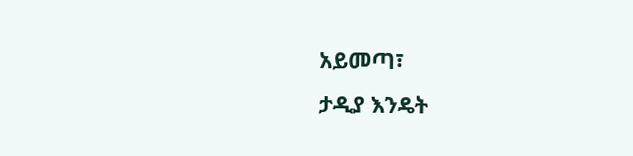አይመጣ፣
ታዲያ እንዴት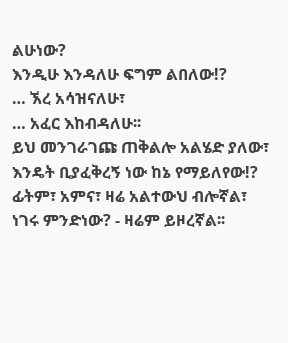ልሁነው?
እንዲሁ እንዳለሁ ፍግም ልበለው!?
… ኧረ አሳዝናለሁ፣
… አፈር እከብዳለሁ፡፡
ይህ መንገራገጩ ጠቅልሎ አልሄድ ያለው፣
እንዴት ቢያፈቅረኝ ነው ከኔ የማይለየው!?
ፊትም፣ አምና፣ ዛሬ አልተውህ ብሎኛል፣
ነገሩ ምንድነው? - ዛሬም ይዞረኛል፡፡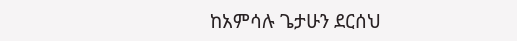ከአምሳሉ ጌታሁን ደርሰህ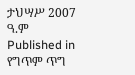ታህሣሥ 2007 ዓ.ም
Published in
የግጥም ጥግ